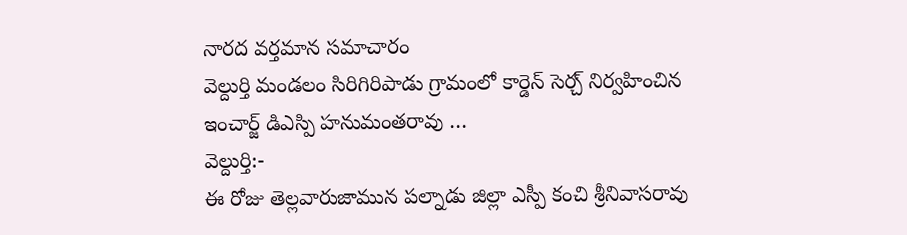నారద వర్తమాన సమాచారం
వెల్దుర్తి మండలం సిరిగిరిపాడు గ్రామంలో కార్డెన్ సెర్చ్ నిర్వహించిన ఇంచార్జ్ డిఎస్పి హనుమంతరావు …
వెల్దుర్తి:-
ఈ రోజు తెల్లవారుజామున పల్నాడు జిల్లా ఎస్పీ కంచి శ్రీనివాసరావు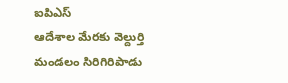ఐపిఎస్
ఆదేశాల మేరకు వెల్దుర్తి మండలం సిరిగిరిపాడు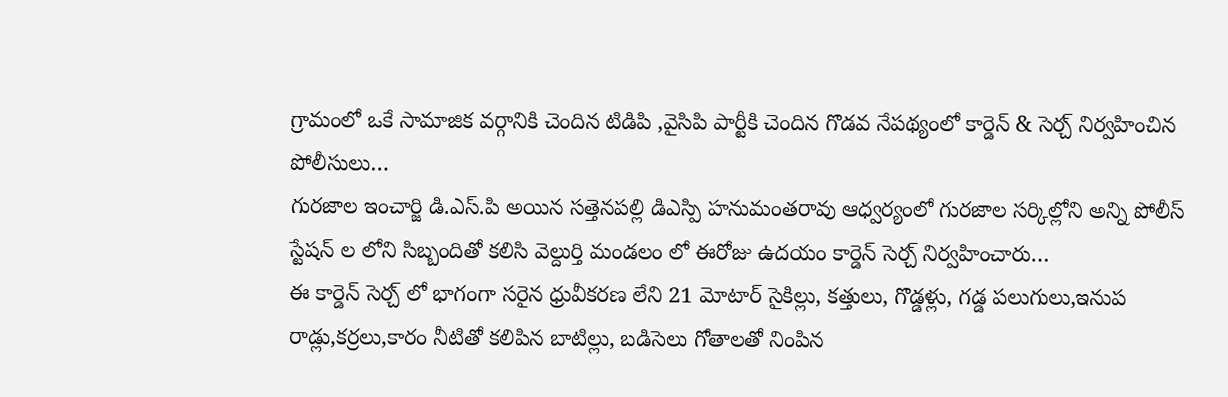గ్రామంలో ఒకే సామాజిక వర్గానికి చెందిన టిడిపి ,వైసిపి పార్టీకి చెందిన గొడవ నేపథ్యంలో కార్డెన్ & సెర్చ్ నిర్వహించిన పోలీసులు…
గురజాల ఇంచార్జి డి.ఎస్.పి అయిన సత్తెనపల్లి డిఎస్పి హనుమంతరావు ఆధ్వర్యంలో గురజాల సర్కిల్లోని అన్ని పోలీస్ స్టేషన్ ల లోని సిబ్బందితో కలిసి వెల్దుర్తి మండలం లో ఈరోజు ఉదయం కార్డెన్ సెర్చ్ నిర్వహించారు…
ఈ కార్డెన్ సెర్చ్ లో భాగంగా సరైన ధ్రువీకరణ లేని 21 మోటార్ సైకిల్లు, కత్తులు, గొడ్డళ్లు, గడ్డ పలుగులు,ఇనుప రాడ్లు,కర్రలు,కారం నీటితో కలిపిన బాటిల్లు, బడిసెలు గోతాలతో నింపిన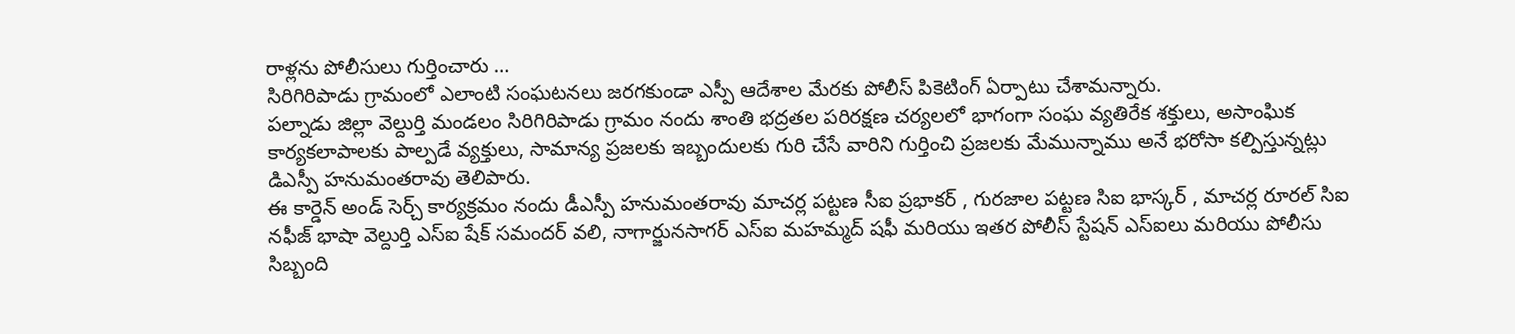రాళ్లను పోలీసులు గుర్తించారు …
సిరిగిరిపాడు గ్రామంలో ఎలాంటి సంఘటనలు జరగకుండా ఎస్పీ ఆదేశాల మేరకు పోలీస్ పికెటింగ్ ఏర్పాటు చేశామన్నారు.
పల్నాడు జిల్లా వెల్దుర్తి మండలం సిరిగిరిపాడు గ్రామం నందు శాంతి భద్రతల పరిరక్షణ చర్యలలో భాగంగా సంఘ వ్యతిరేక శక్తులు, అసాంఘిక కార్యకలాపాలకు పాల్పడే వ్యక్తులు, సామాన్య ప్రజలకు ఇబ్బందులకు గురి చేసే వారిని గుర్తించి ప్రజలకు మేమున్నాము అనే భరోసా కల్పిస్తున్నట్లు డిఎస్పీ హనుమంతరావు తెలిపారు.
ఈ కార్డెన్ అండ్ సెర్చ్ కార్యక్రమం నందు డీఎస్పీ హనుమంతరావు మాచర్ల పట్టణ సీఐ ప్రభాకర్ , గురజాల పట్టణ సిఐ భాస్కర్ , మాచర్ల రూరల్ సిఐ నఫీజ్ భాషా వెల్దుర్తి ఎస్ఐ షేక్ సమందర్ వలి, నాగార్జునసాగర్ ఎస్ఐ మహమ్మద్ షఫీ మరియు ఇతర పోలీస్ స్టేషన్ ఎస్ఐలు మరియు పోలీసు సిబ్బంది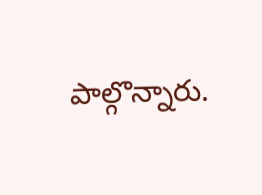పాల్గొన్నారు.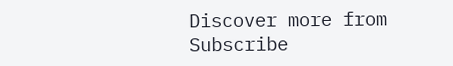Discover more from
Subscribe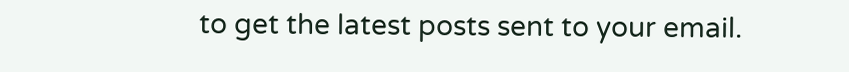to get the latest posts sent to your email.